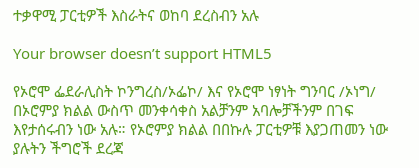ተቃዋሚ ፓርቲዎች እስራትና ወከባ ደረስብን አሉ

Your browser doesn’t support HTML5

የኦሮሞ ፌደራሊስት ኮንግረስ/ኦፌኮ/ እና የኦሮሞ ነፃነት ግንባር /ኦነግ/ በኦሮምያ ክልል ውስጥ መንቀሳቀስ አልቻንም አባሎቻችንም በገፍ እየታሰሩብን ነው አሉ። የኦሮምያ ክልል በበኩሉ ፓርቲዎቹ እያጋጠመን ነው ያሉትን ችግሮች ደረጃ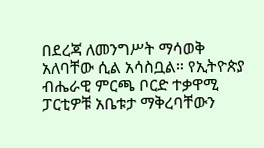በደረጃ ለመንግሥት ማሳወቅ አለባቸው ሲል አሳስቧል። የኢትዮጵያ ብሔራዊ ምርጫ ቦርድ ተቃዋሚ ፓርቲዎቹ አቤቱታ ማቅረባቸውን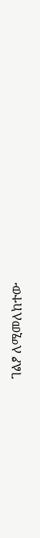ገልፆ ለሚመለከተው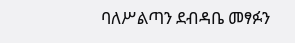ባለሥልጣን ደብዳቤ መፃፉን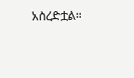አስረድቷል።